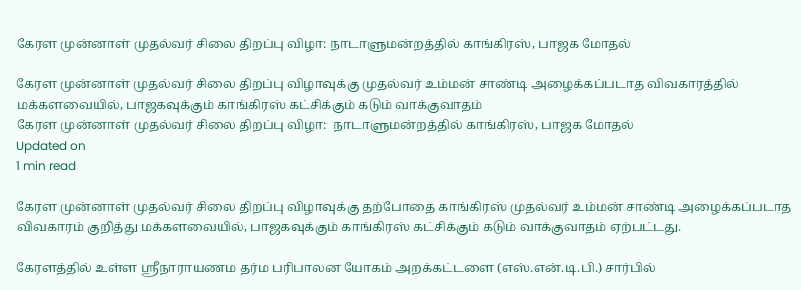கேரள முன்னாள் முதல்வர் சிலை திறப்பு விழா: நாடாளுமன்றத்தில் காங்கிரஸ், பாஜக மோதல்

கேரள முன்னாள் முதல்வர் சிலை திறப்பு விழாவுக்கு முதல்வர் உம்மன் சாண்டி அழைக்கப்படாத விவகாரத்தில் மக்களவையில், பாஜகவுக்கும் காங்கிரஸ் கட்சிக்கும் கடும் வாக்குவாதம்
கேரள முன்னாள் முதல்வர் சிலை திறப்பு விழா:  நாடாளுமன்றத்தில் காங்கிரஸ், பாஜக மோதல்
Updated on
1 min read

கேரள முன்னாள் முதல்வர் சிலை திறப்பு விழாவுக்கு தற்போதை காங்கிரஸ் முதல்வர் உம்மன் சாண்டி அழைக்கப்படாத விவகாரம் குறித்து மக்களவையில், பாஜகவுக்கும் காங்கிரஸ் கட்சிக்கும் கடும் வாக்குவாதம் ஏற்பட்டது.

கேரளத்தில் உள்ள ஸ்ரீநாராயணம தர்ம பரிபாலன யோகம் அறக்கட்டளை (எஸ்.என்.டி.பி.) சார்பில்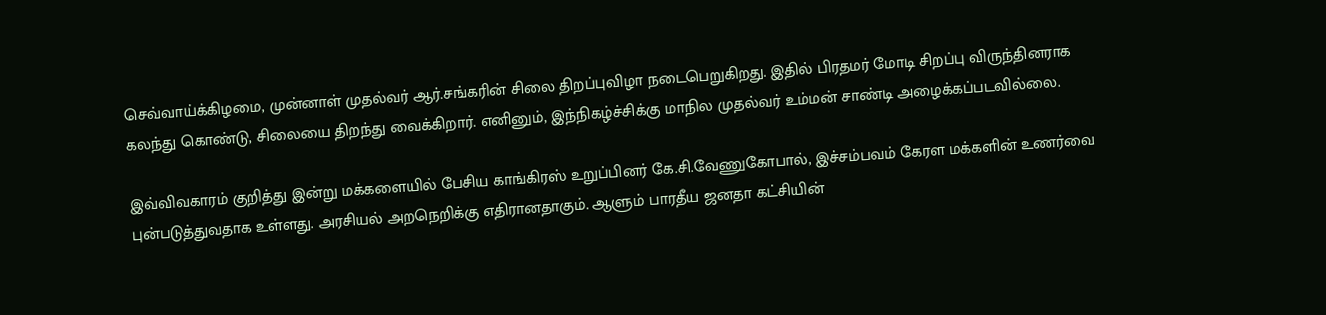செவ்வாய்க்கிழமை, முன்னாள் முதல்வர் ஆர்.சங்கரின் சிலை திறப்புவிழா நடைபெறுகிறது. இதில் பிரதமர் மோடி சிறப்பு விருந்தினராக கலந்து கொண்டு, சிலையை திறந்து வைக்கிறார். எனினும், இந்நிகழ்ச்சிக்கு மாநில முதல்வர் உம்மன் சாண்டி அழைக்கப்படவில்லை.

இவ்விவகாரம் குறித்து இன்று மக்களையில் பேசிய காங்கிரஸ் உறுப்பினர் கே.சி.வேணுகோபால், இச்சம்பவம் கேரள மக்களின் உணர்வை புன்படுத்துவதாக உள்ளது. அரசியல் அறநெறிக்கு எதிரானதாகும். ஆளும் பாரதீய ஜனதா கட்சியின்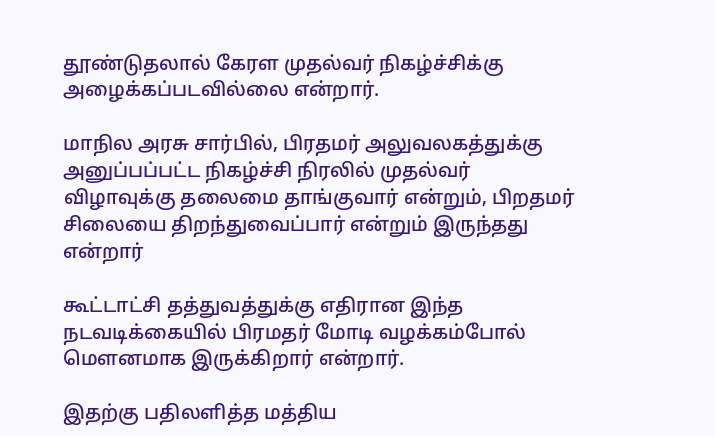தூண்டுதலால் கேரள முதல்வர் நிகழ்ச்சிக்கு அழைக்கப்படவில்லை என்றார்.

மாநில அரசு சார்பில், பிரதமர் அலுவலகத்துக்கு அனுப்பப்பட்ட நிகழ்ச்சி நிரலில் முதல்வர் விழாவுக்கு தலைமை தாங்குவார் என்றும், பிறதமர் சிலையை திறந்துவைப்பார் என்றும் இருந்தது என்றார்

கூட்டாட்சி தத்துவத்துக்கு எதிரான இந்த நடவடிக்கையில் பிரமதர் மோடி வழக்கம்போல் மௌனமாக இருக்கிறார் என்றார்.

இதற்கு பதிலளித்த மத்திய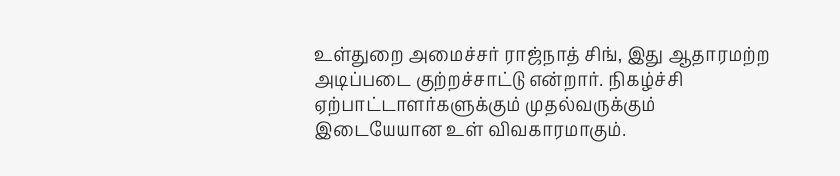உள்துறை அமைச்சர் ராஜ்நாத் சிங், இது ஆதாரமற்ற அடிப்படை குற்றச்சாட்டு என்றார். நிகழ்ச்சி ஏற்பாட்டாளர்களுக்கும் முதல்வருக்கும் இடையேயான உள் விவகாரமாகும்.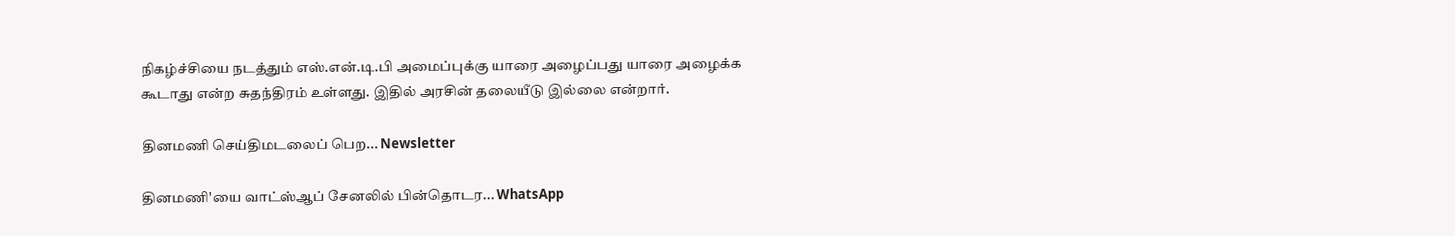நிகழ்ச்சியை நடத்தும் எஸ்.என்.டி.பி அமைப்புக்கு யாரை அழைப்பது யாரை அழைக்க கூடாது என்ற சுதந்திரம் உள்ளது. இதில் அரசின் தலையீடு இல்லை என்றார்.

தினமணி செய்திமடலைப் பெற... Newsletter

தினமணி'யை வாட்ஸ்ஆப் சேனலில் பின்தொடர... WhatsApp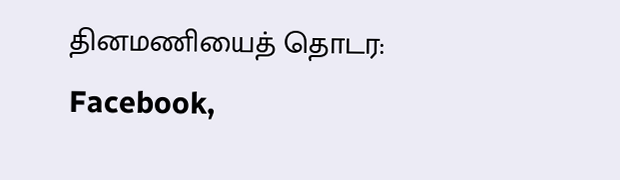தினமணியைத் தொடர: Facebook,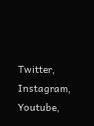Twitter, Instagram, Youtube,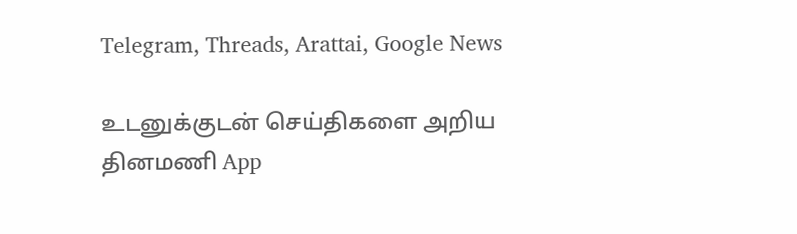Telegram, Threads, Arattai, Google News

உடனுக்குடன் செய்திகளை அறிய தினமணி App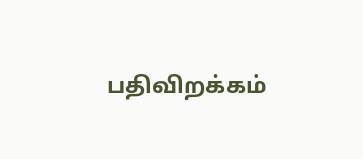பதிவிறக்கம்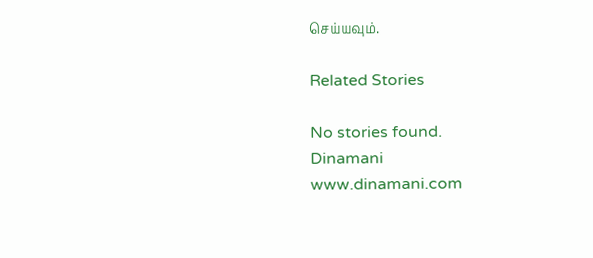செய்யவும்.

Related Stories

No stories found.
Dinamani
www.dinamani.com